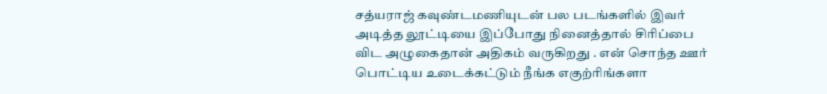சத்யராஜ் கவுண்டமணியுடன் பல படங்களில் இவர் அடித்த லூட்டியை இப்போது நினைத்தால் சிரிப்பை விட அழுகைதான் அதிகம் வருகிறது . என் சொந்த ஊர் பொட்டிய உடைக்கட்டும் நீங்க எகுற்ரிங்களா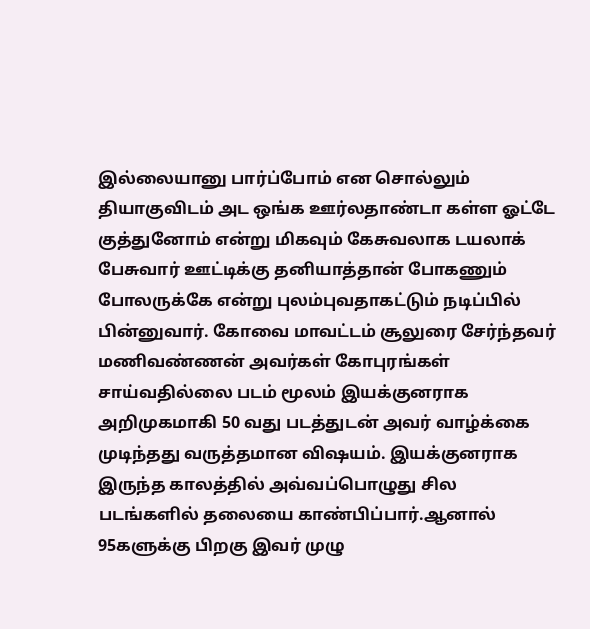இல்லையானு பார்ப்போம் என சொல்லும் தியாகுவிடம் அட ஒங்க ஊர்லதாண்டா கள்ள ஓட்டே குத்துனோம் என்று மிகவும் கேசுவலாக டயலாக் பேசுவார் ஊட்டிக்கு தனியாத்தான் போகணும் போலருக்கே என்று புலம்புவதாகட்டும் நடிப்பில் பின்னுவார். கோவை மாவட்டம் சூலுரை சேர்ந்தவர் மணிவண்ணன் அவர்கள் கோபுரங்கள் சாய்வதில்லை படம் மூலம் இயக்குனராக அறிமுகமாகி 50 வது படத்துடன் அவர் வாழ்க்கை முடிந்தது வருத்தமான விஷயம். இயக்குனராக இருந்த காலத்தில் அவ்வப்பொழுது சில படங்களில் தலையை காண்பிப்பார்.ஆனால் 95களுக்கு பிறகு இவர் முழு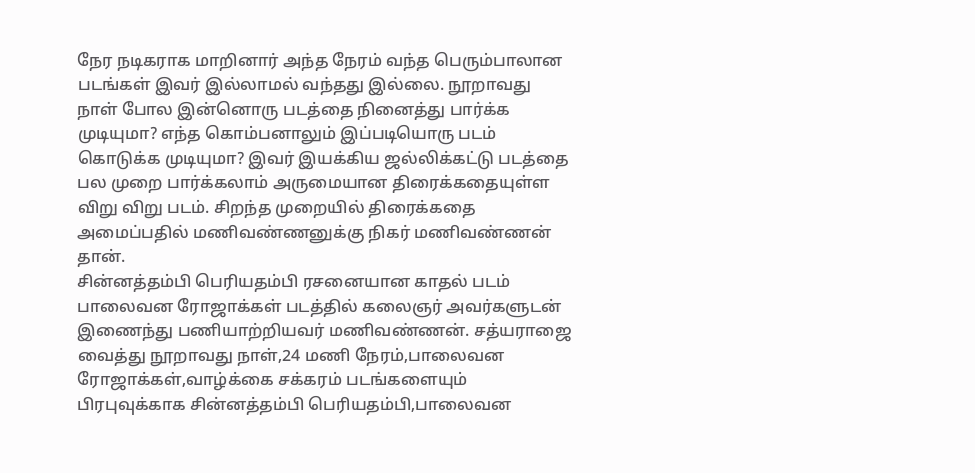நேர நடிகராக மாறினார் அந்த நேரம் வந்த பெரும்பாலான படங்கள் இவர் இல்லாமல் வந்தது இல்லை. நூறாவது நாள் போல இன்னொரு படத்தை நினைத்து பார்க்க முடியுமா? எந்த கொம்பனாலும் இப்படியொரு படம் கொடுக்க முடியுமா? இவர் இயக்கிய ஜல்லிக்கட்டு படத்தை பல முறை பார்க்கலாம் அருமையான திரைக்கதையுள்ள விறு விறு படம். சிறந்த முறையில் திரைக்கதை அமைப்பதில் மணிவண்ணனுக்கு நிகர் மணிவண்ணன் தான்.
சின்னத்தம்பி பெரியதம்பி ரசனையான காதல் படம் பாலைவன ரோஜாக்கள் படத்தில் கலைஞர் அவர்களுடன் இணைந்து பணியாற்றியவர் மணிவண்ணன். சத்யராஜை வைத்து நூறாவது நாள்,24 மணி நேரம்,பாலைவன ரோஜாக்கள்,வாழ்க்கை சக்கரம் படங்களையும் பிரபுவுக்காக சின்னத்தம்பி பெரியதம்பி,பாலைவன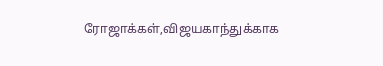ரோஜாக்கள்,விஜயகாந்துக்காக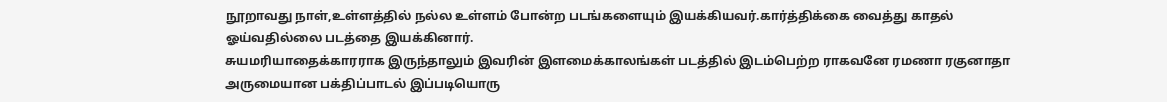நூறாவது நாள்,உள்ளத்தில் நல்ல உள்ளம் போன்ற படங்களையும் இயக்கியவர்.கார்த்திக்கை வைத்து காதல் ஓய்வதில்லை படத்தை இயக்கினார்.
சுயமரியாதைக்காரராக இருந்தாலும் இவரின் இளமைக்காலங்கள் படத்தில் இடம்பெற்ற ராகவனே ரமணா ரகுனாதா அருமையான பக்திப்பாடல் இப்படியொரு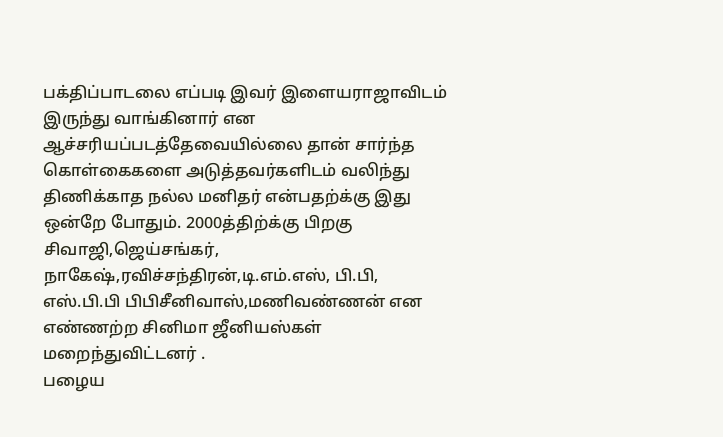பக்திப்பாடலை எப்படி இவர் இளையராஜாவிடம் இருந்து வாங்கினார் என ஆச்சரியப்படத்தேவையில்லை தான் சார்ந்த கொள்கைகளை அடுத்தவர்களிடம் வலிந்து திணிக்காத நல்ல மனிதர் என்பதற்க்கு இது ஒன்றே போதும். 2000த்திற்க்கு பிறகு சிவாஜி,ஜெய்சங்கர், நாகேஷ்,ரவிச்சந்திரன்,டி.எம்.எஸ், பி.பி, எஸ்.பி.பி பிபிசீனிவாஸ்,மணிவண்ணன் என எண்ணற்ற சினிமா ஜீனியஸ்கள் மறைந்துவிட்டனர் .
பழைய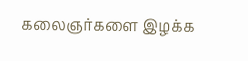கலைஞர்களை இழக்க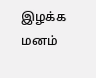இழக்க மனம்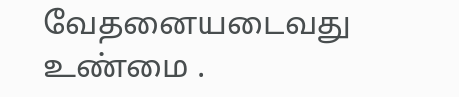வேதனையடைவது உண்மை .